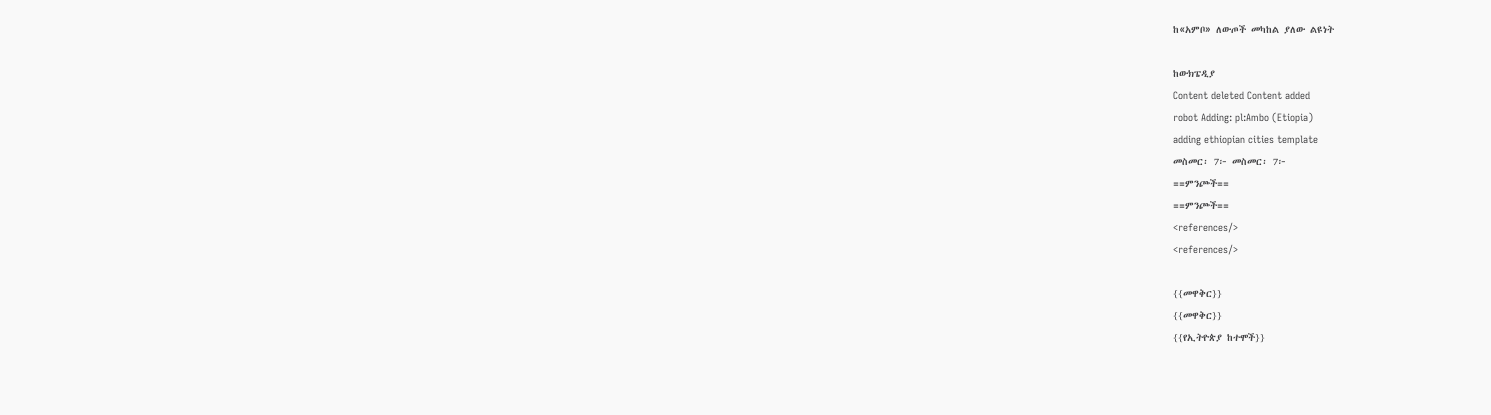ከ«አምቦ» ለውጦች መካከል ያለው ልዩነት

ከውክፔዲያ
Content deleted Content added
robot Adding: pl:Ambo (Etiopia)
adding ethiopian cities template
መስመር፡ 7፦ መስመር፡ 7፦
==ምንጮች==
==ምንጮች==
<references/>
<references/>

{{መዋቅር}}
{{መዋቅር}}
{{የኢትዮጵያ ከተሞች}}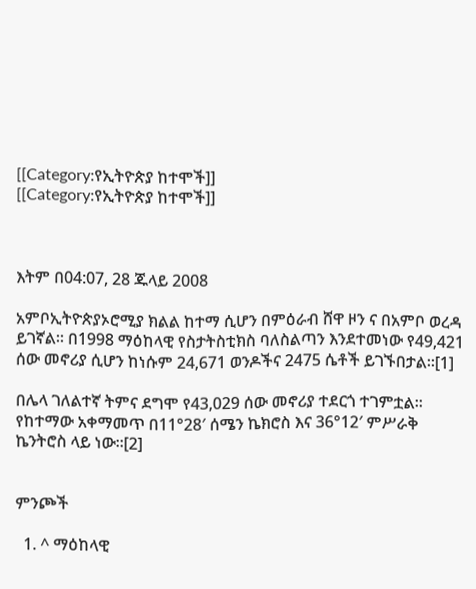[[Category:የኢትዮጵያ ከተሞች]]
[[Category:የኢትዮጵያ ከተሞች]]



እትም በ04:07, 28 ጁላይ 2008

አምቦኢትዮጵያኦሮሚያ ክልል ከተማ ሲሆን በምዕራብ ሸዋ ዞን ና በአምቦ ወረዳ ይገኛል። በ1998 ማዕከላዊ የስታትስቲክስ ባለስልጣን እንደተመነው የ49,421 ሰው መኖሪያ ሲሆን ከነሱም 24,671 ወንዶችና 2475 ሴቶች ይገኙበታል።[1]

በሌላ ገለልተኛ ትምና ደግሞ የ43,029 ሰው መኖሪያ ተደርጎ ተገምቷል። የከተማው አቀማመጥ በ11°28′ ሰሜን ኬክሮስ እና 36°12′ ምሥራቅ ኬንትሮስ ላይ ነው።[2]


ምንጮች

  1. ^ ማዕከላዊ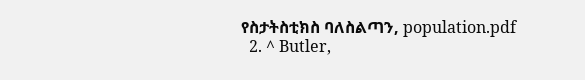የስታትስቲክስ ባለስልጣን, population.pdf
  2. ^ Butler,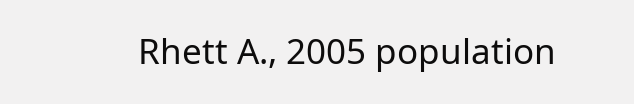Rhett A., 2005 population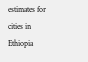estimates for cities in Ethiopia